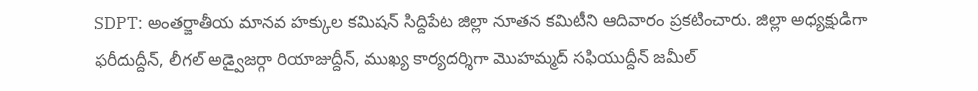SDPT: అంతర్జాతీయ మానవ హక్కుల కమిషన్ సిద్దిపేట జిల్లా నూతన కమిటీని ఆదివారం ప్రకటించారు. జిల్లా అధ్యక్షుడిగా ఫరీదుద్దీన్, లీగల్ అడ్వైజర్గా రియాజుద్దీన్, ముఖ్య కార్యదర్శిగా మొహమ్మద్ సఫియుద్దీన్ జమీల్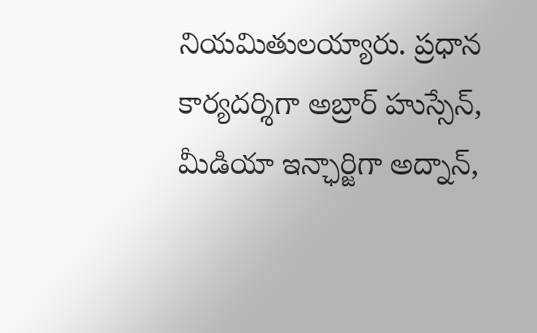నియమితులయ్యారు. ప్రధాన కార్యదర్శిగా అబ్రార్ హుస్సేన్, మీడియా ఇన్ఛార్జిగా అద్నాన్,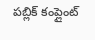పబ్లిక్ కంప్లైంట్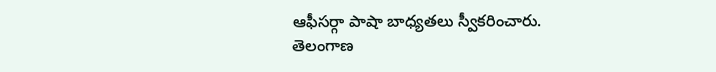ఆఫీసర్గా పాషా బాధ్యతలు స్వీకరించారు.
తెలంగాణ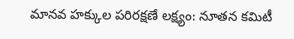మానవ హక్కుల పరిరక్షణే లక్ష్యం: నూతన కమిటీ